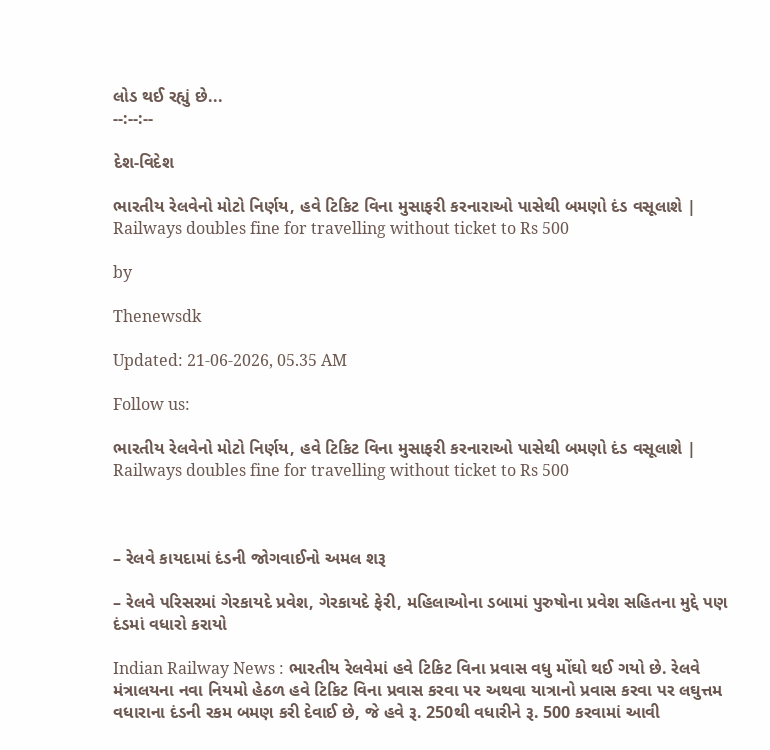લોડ થઈ રહ્યું છે...
--:--:--

દેશ-વિદેશ

ભારતીય રેલવેનો મોટો નિર્ણય, હવે ટિકિટ વિના મુસાફરી કરનારાઓ પાસેથી બમણો દંડ વસૂલાશે | Railways doubles fine for travelling without ticket to Rs 500

by

Thenewsdk

Updated: 21-06-2026, 05.35 AM

Follow us:

ભારતીય રેલવેનો મોટો નિર્ણય, હવે ટિકિટ વિના મુસાફરી કરનારાઓ પાસેથી બમણો દંડ વસૂલાશે | Railways doubles fine for travelling without ticket to Rs 500



– રેલવે કાયદામાં દંડની જોગવાઈનો અમલ શરૂ

– રેલવે પરિસરમાં ગેરકાયદે પ્રવેશ, ગેરકાયદે ફેરી, મહિલાઓના ડબામાં પુરુષોના પ્રવેશ સહિતના મુદ્દે પણ દંડમાં વધારો કરાયો

Indian Railway News : ભારતીય રેલવેમાં હવે ટિકિટ વિના પ્રવાસ વધુ મોંઘો થઈ ગયો છે. રેલવે મંત્રાલયના નવા નિયમો હેઠળ હવે ટિકિટ વિના પ્રવાસ કરવા પર અથવા યાત્રાનો પ્રવાસ કરવા પર લઘુત્તમ વધારાના દંડની રકમ બમણ કરી દેવાઈ છે, જે હવે રૂ. 250થી વધારીને રૂ. 500 કરવામાં આવી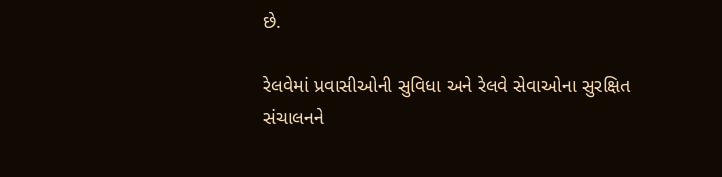છે.

રેલવેમાં પ્રવાસીઓની સુવિધા અને રેલવે સેવાઓના સુરક્ષિત સંચાલનને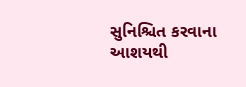સુનિશ્ચિત કરવાના આશયથી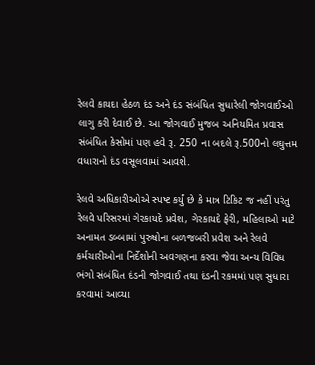રેલવે કાયદા હેઠળ દંડ અને દંડ સંબંધિત સુધારેલી જોગવાઈઓ લાગુ કરી દેવાઈ છે. આ જોગવાઈ મુજબ અનિયમિત પ્રવાસ સંબંધિત કેસોમાં પણ હવે રૂ. 250 ના બદલે રૂ.500નો લઘુત્તમ વધારાનો દંડ વસૂલવામાં આવશે.

રેલવે અધિકારીઓએ સ્પષ્ટ કર્યું છે કે માત્ર ટિકિટ જ નહીં પરંતુ રેલવે પરિસરમાં ગેરકાયદે પ્રવેશ, ગેરકાયદે ફેરી, મહિલાઓ માટે અનામત ડબ્બામાં પુરુષોના બળજબરી પ્રવેશ અને રેલવે કર્મચારીઓના નિર્દેશોની અવગણના કરવા જેવા અન્ય વિવિધ ભંગો સંબંધિત દંડની જોગવાઈ તથા દંડની રકમમાં પણ સુધારા કરવામાં આવ્યા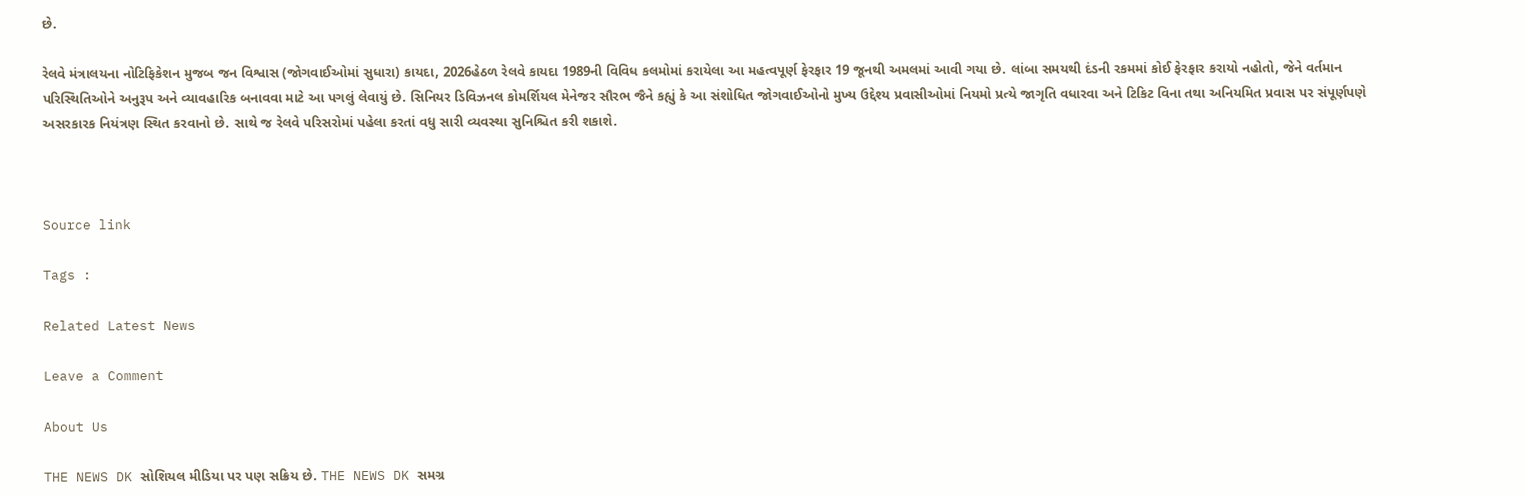છે.

રેલવે મંત્રાલયના નોટિફિકેશન મુજબ જન વિશ્વાસ (જોગવાઈઓમાં સુધારા) કાયદા, 2026હેઠળ રેલવે કાયદા 1989ની વિવિધ કલમોમાં કરાયેલા આ મહત્વપૂર્ણ ફેરફાર 19 જૂનથી અમલમાં આવી ગયા છે. લાંબા સમયથી દંડની રકમમાં કોઈ ફેરફાર કરાયો નહોતો, જેને વર્તમાન પરિસ્થિતિઓને અનુરૂપ અને વ્યાવહારિક બનાવવા માટે આ પગલું લેવાયું છે. સિનિયર ડિવિઝનલ કોમર્શિયલ મેનેજર સૌરભ જૈને કહ્યું કે આ સંશોધિત જોગવાઈઓનો મુખ્ય ઉદ્દેશ્ય પ્રવાસીઓમાં નિયમો પ્રત્યે જાગૃતિ વધારવા અને ટિકિટ વિના તથા અનિયમિત પ્રવાસ પર સંપૂર્ણપણે અસરકારક નિયંત્રણ સ્થિત કરવાનો છે. સાથે જ રેલવે પરિસરોમાં પહેલા કરતાં વધુ સારી વ્યવસ્થા સુનિશ્ચિત કરી શકાશે.



Source link

Tags :

Related Latest News

Leave a Comment

About Us

THE NEWS DK સોશિયલ મીડિયા પર પણ સક્રિય છે. THE NEWS DK સમગ્ર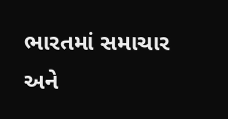ભારતમાં સમાચાર અને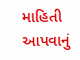માહિતી આપવાનું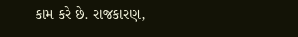કામ કરે છે. રાજકારણ,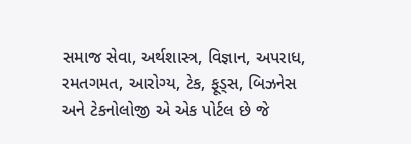સમાજ સેવા, અર્થશાસ્ત્ર, વિજ્ઞાન, અપરાધ, રમતગમત, આરોગ્ય, ટેક, ફૂડ્સ, બિઝનેસ અને ટેકનોલોજી એ એક પોર્ટલ છે જે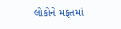લોકોને મફતમાં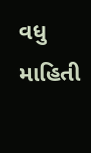વધુ માહિતી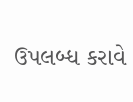ઉપલબ્ધ કરાવે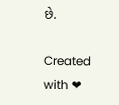છે.

Created with ❤